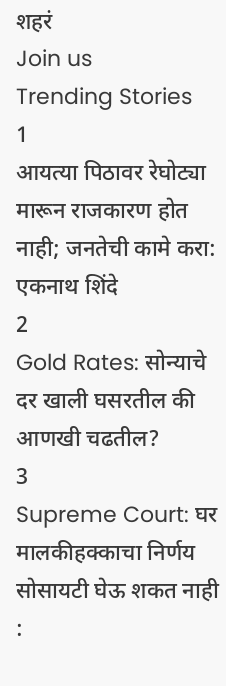शहरं
Join us
Trending Stories
1
आयत्या पिठावर रेघोट्या मारून राजकारण होत नाही; जनतेची कामे करा: एकनाथ शिंदे
2
Gold Rates: सोन्याचे दर खाली घसरतील की आणखी चढतील?
3
Supreme Court: घर मालकीहक्काचा निर्णय सोसायटी घेऊ शकत नाही :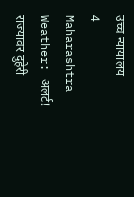उच्च न्यायालय
4
Maharashtra Weather: अलर्ट! राज्यावर दुहेरी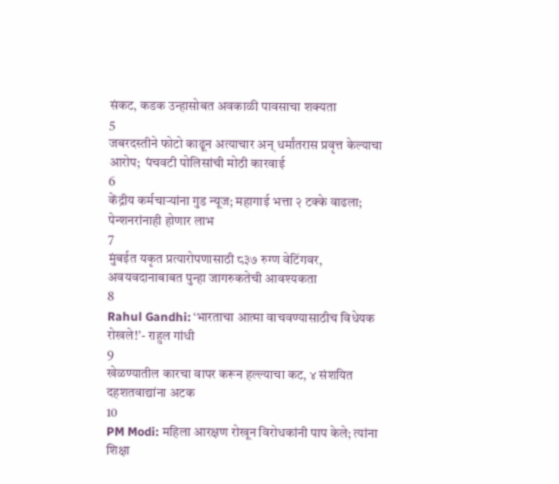संकट, कडक उन्हासोबत अवकाळी पावसाचा शक्यता
5
जबरदस्तीने फोटो काढून अत्याचार अन् धर्मांतरास प्रवृत्त केल्याचा आरोप;  पंचवटी पोलिसांची मोठी कारवाई
6
केंद्रीय कर्मचाऱ्यांना गुड न्यूज; महागाई भत्ता २ टक्के वाढला; पेन्शनरांनाही होणार लाभ
7
मुंबईत यकृत प्रत्यारोपणासाठी ८३७ रुग्ण वेटिंगवर, अवयवदानाबाबत पुन्हा जागरुकतेची आवश्यकता
8
Rahul Gandhi: ‘भारताचा आत्मा वाचवण्यासाठीच विधेयक रोखले!’- राहुल गांधी
9
खेळण्यातील कारचा वापर करून हल्ल्याचा कट, ४ संशयित दहशतवाद्यांना अटक
10
PM Modi: महिला आरक्षण रोखून विरोधकांनी पाप केले; त्यांना शिक्षा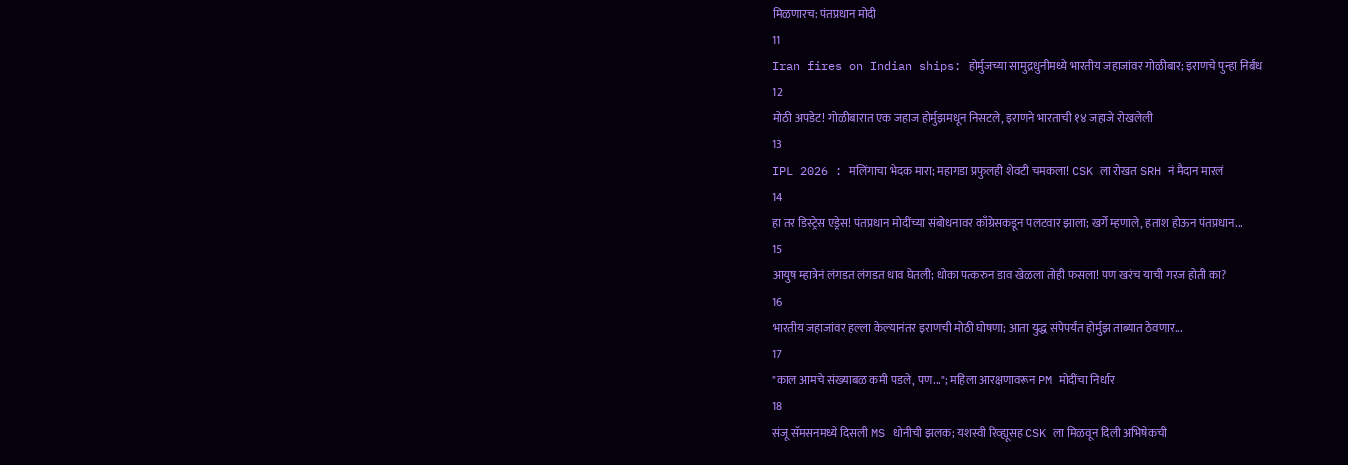मिळणारच: पंतप्रधान मोदी
11
Iran fires on Indian ships: होर्मुजच्या सामुद्रधुनीमध्ये भारतीय जहाजांवर गोळीबार; इराणचे पुन्हा निर्बंध
12
मोठी अपडेट! गोळीबारात एक जहाज होर्मुझमधून निसटले, इराणने भारताची १४ जहाजे रोखलेली
13
IPL 2026 : मलिंगाचा भेदक मारा; महागडा प्रफुलही शेवटी चमकला! CSK ला रोखत SRH नं मैदान मारलं
14
हा तर डिस्ट्रेस एड्रेस! पंतप्रधान मोदींच्या संबोधनावर काँग्रेसकडून पलटवार झाला; खर्गे म्हणाले, हताश होऊन पंतप्रधान...
15
आयुष म्हात्रेनं लंगडत लंगडत धाव घेतली; धोका पत्करुन डाव खेळला तोही फसला! पण खरंच याची गरज होती का?
16
भारतीय जहाजांवर हल्ला केल्यानंतर इराणची मोठी घोषणा; आता युद्ध संपेपर्यंत होर्मुझ ताब्यात ठेवणार...
17
"काल आमचे संख्याबळ कमी पडले, पण..."; महिला आरक्षणावरून PM मोदींचा निर्धार
18
संजू सॅमसनमध्ये दिसली MS धोनीची झलक; यशस्वी रिव्ह्यूसह CSK ला मिळवून दिली अभिषेकची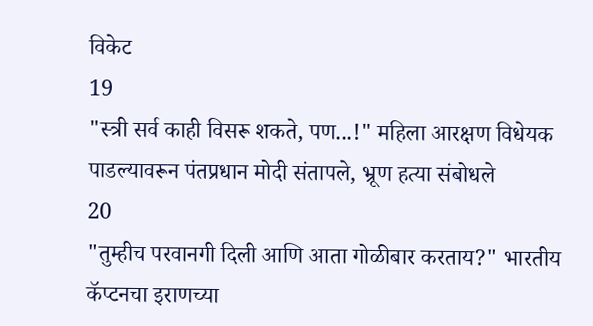विकेट
19
"स्त्री सर्व काही विसरू शकते, पण...!" महिला आरक्षण विधेयक पाडल्यावरून पंतप्रधान मोदी संतापले, भ्रूण हत्या संबोधले
20
"तुम्हीच परवानगी दिली आणि आता गोळीबार करताय?" भारतीय कॅप्टनचा इराणच्या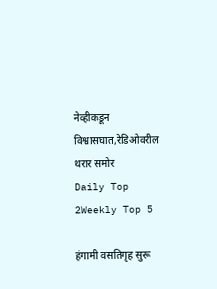नेव्हीकडून विश्वासघात,रेडिओवरील थरार समोर
Daily Top 2Weekly Top 5

हंगामी वसतिगृह सुरू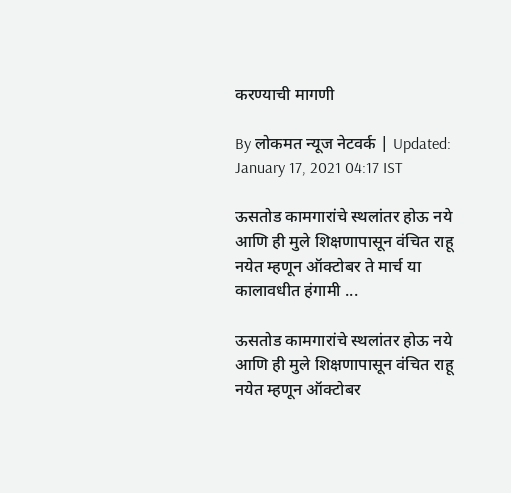करण्याची मागणी

By लोकमत न्यूज नेटवर्क | Updated: January 17, 2021 04:17 IST

ऊसतोड कामगारांचे स्थलांतर होऊ नये आणि ही मुले शिक्षणापासून वंचित राहू नयेत म्हणून ऑक्टोबर ते मार्च या कालावधीत हंगामी ...

ऊसतोड कामगारांचे स्थलांतर होऊ नये आणि ही मुले शिक्षणापासून वंचित राहू नयेत म्हणून ऑक्टोबर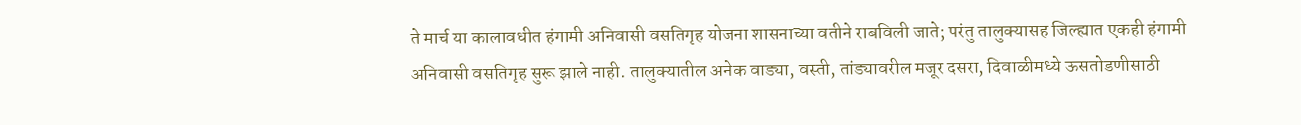ते मार्च या कालावधीत हंगामी अनिवासी वसतिगृह योजना शासनाच्या वतीने राबविली जाते; परंतु तालुक्यासह जिल्ह्यात एकही हंगामी अनिवासी वसतिगृह सुरू झाले नाही. तालुक्यातील अनेक वाड्या, वस्ती, तांड्यावरील मजूर दसरा, दिवाळीमध्ये ऊसतोडणीसाठी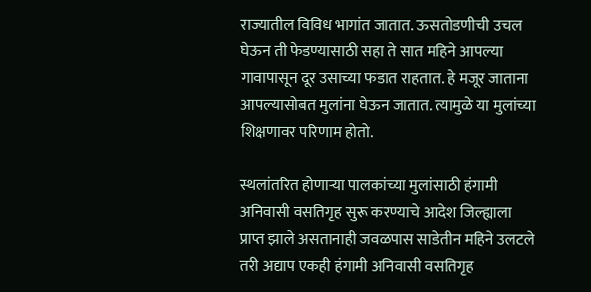राज्यातील विविध भागांत जातात. ऊसतोडणीची उचल घेऊन ती फेडण्यासाठी सहा ते सात महिने आपल्या गावापासून दूर उसाच्या फडात राहतात. हे मजूर जाताना आपल्यासोबत मुलांना घेऊन जातात. त्यामुळे या मुलांच्या शिक्षणावर परिणाम होतो.

स्थलांतरित होणाऱ्या पालकांच्या मुलांसाठी हंगामी अनिवासी वसतिगृह सुरू करण्याचे आदेश जिल्ह्याला प्राप्त झाले असतानाही जवळपास साडेतीन महिने उलटले तरी अद्याप एकही हंगामी अनिवासी वसतिगृह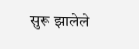सुरू झालेले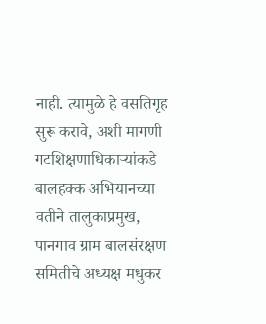नाही. त्यामुळे हे वसतिगृह सुरू करावे, अशी मागणी गटशिक्षणाधिकाऱ्यांकडे बालहक्क अभियानच्या वतीने तालुकाप्रमुख, पानगाव ग्राम बालसंरक्षण समितीचे अध्यक्ष मधुकर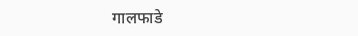गालफाडे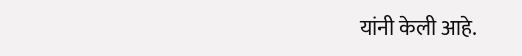यांनी केली आहे.